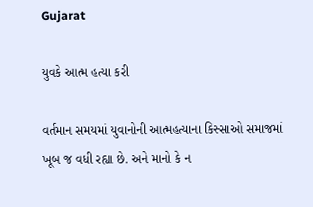Gujarat

યુવકે આત્મ હત્યા કરી

વર્તમાન સમયમાં યુવાનોની આત્મહત્યાના કિસ્સાઓ સમાજમાં ખૂબ જ વધી રહ્યા છે. અને માનો કે ન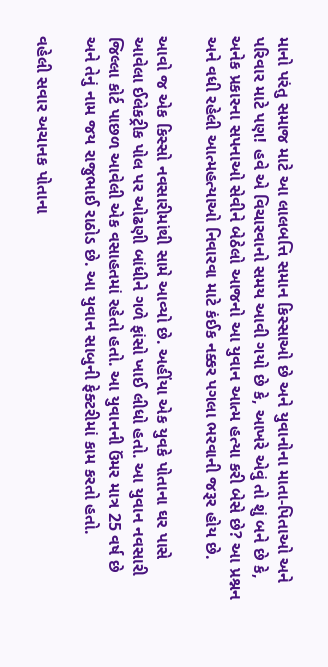માનો પરંતુ સમાજ માટે આ લાલબત્તિ સમાન કિસ્સાઓ છે અને યુવાનોના માતા-પિતાઓ અને પરિવાર માટે પણ! હવે એ વિચારવાનો સમય આવી ગયો છે કે, આખરે એવું તો શું બને છે કે, અનેક પ્રકારના સપનાઓ સેવીને બેઠેલો આજનો આ યુવાન આત્મ હત્યા કરી બેસે છે? આ પ્રશ્નન અને વધી રહેલી આત્મહત્યાઓ નિવારવા માટે કંઈક નક્કર પગલા ભરવાની જરૂર હોય છે.

આવો જ એક કિસ્સો નવસારીમાંથી સામે આવ્યો છે. અહીંયા એક યુવકે પોતાના ઘર પાસે આવેલા ઈલેકટ્રીક પોલ પર ઓઢણી બાંધીને ગળે ફાંસો ખાઈ લીધો હતો. આ યુવાન નવસારી જિલ્લા કોર્ટ પાછળ આવેલી એક વસાહતમાં રહેતો હતો. આ યુવાનની ઉંમર માત્ર 25 વર્ષ છે અને તેનું નામ જય રાજુભાઈ રાઠોડ છે. આ યુવાન સાબુની ફેક્ટરીમાં કામ કરતો હતો.

વહેલી સવાર અચાનક પોતાના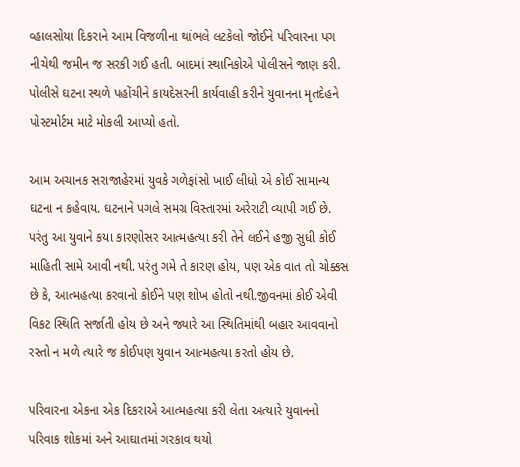વ્હાલસોયા દિકરાને આમ વિજળીના થાંભલે લટકેલો જોઈને પરિવારના પગ નીચેથી જમીન જ સરકી ગઈ હતી. બાદમાં સ્થાનિકોએ પોલીસને જાણ કરી. પોલીસે ઘટના સ્થળે પહોંચીને કાયદેસરની કાર્યવાહી કરીને યુવાનના મૃતદેહને પોસ્ટમોર્ટમ માટે મોકલી આપ્યો હતો.

આમ અચાનક સરાજાહેરમાં યુવકે ગળેફાંસો ખાઈ લીધો એ કોઈ સામાન્ય ઘટના ન કહેવાય. ઘટનાને પગલે સમગ્ર વિસ્તારમાં અરેરાટી વ્યાપી ગઈ છે. પરંતુ આ યુવાને કયા કારણોસર આત્મહત્યા કરી તેને લઈને હજી સુધી કોઈ માહિતી સામે આવી નથી. પરંતુ ગમે તે કારણ હોય, પણ એક વાત તો ચોક્કસ છે કે, આત્મહત્યા કરવાનો કોઈને પણ શોખ હોતો નથી.જીવનમાં કોઈ એવી વિકટ સ્થિતિ સર્જાતી હોય છે અને જ્યારે આ સ્થિતિમાંથી બહાર આવવાનો રસ્તો ન મળે ત્યારે જ કોઈપણ યુવાન આત્મહત્યા કરતો હોય છે.

પરિવારના એકના એક દિકરાએ આત્મહત્યા કરી લેતા અત્યારે યુવાનનો પરિવાક શોકમાં અને આઘાતમાં ગરકાવ થયો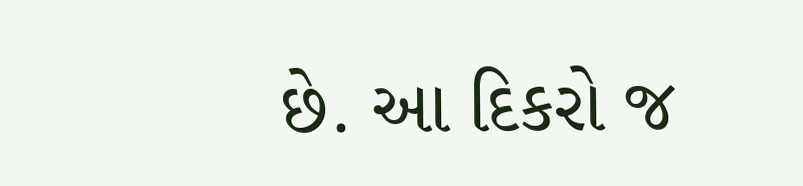છે. આ દિકરો જ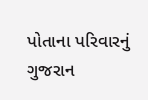પોતાના પરિવારનું ગુજરાન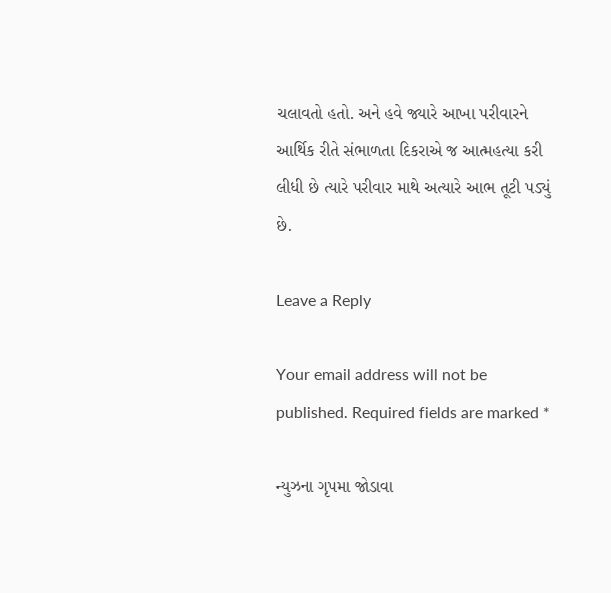ચલાવતો હતો. અને હવે જ્યારે આખા પરીવારને આર્થિક રીતે સંભાળતા દિકરાએ જ આત્મહત્યા કરી લીધી છે ત્યારે પરીવાર માથે અત્યારે આભ તૂટી પડ્યું છે.

Leave a Reply

Your email address will not be published. Required fields are marked *

ન્યુઝના ગૃપમા જોડાવા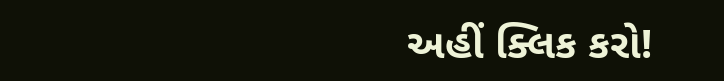અહીં ક્લિક કરો!